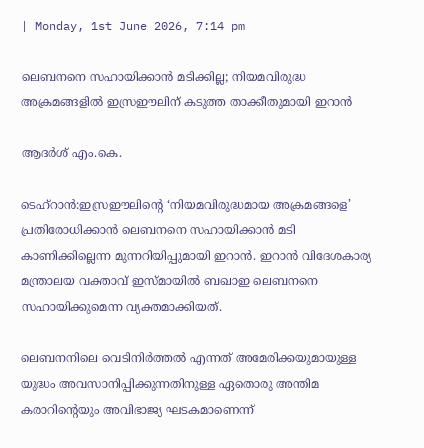| Monday, 1st June 2026, 7:14 pm

ലെബനനെ സഹായിക്കാന്‍ മടിക്കില്ല; നിയമവിരുദ്ധ അക്രമങ്ങളില്‍ ഇസ്രഈലിന് കടുത്ത താക്കീതുമായി ഇറാന്‍

ആദര്‍ശ് എം.കെ.

ടെഹ്‌റാന്‍:ഇസ്രഈലിന്റെ ‘നിയമവിരുദ്ധമായ അക്രമങ്ങളെ’ പ്രതിരോധിക്കാന്‍ ലെബനനെ സഹായിക്കാന്‍ മടി കാണിക്കില്ലെന്ന മുന്നറിയിപ്പുമായി ഇറാന്‍. ഇറാന്‍ വിദേശകാര്യ മന്ത്രാലയ വക്താവ് ഇസ്മായില്‍ ബഖാഇ ലെബനനെ സഹായിക്കുമെന്ന വ്യക്തമാക്കിയത്.

ലെബനനിലെ വെടിനിര്‍ത്തല്‍ എന്നത് അമേരിക്കയുമായുള്ള യുദ്ധം അവസാനിപ്പിക്കുന്നതിനുള്ള ഏതൊരു അന്തിമ കരാറിന്റെയും അവിഭാജ്യ ഘടകമാണെന്ന്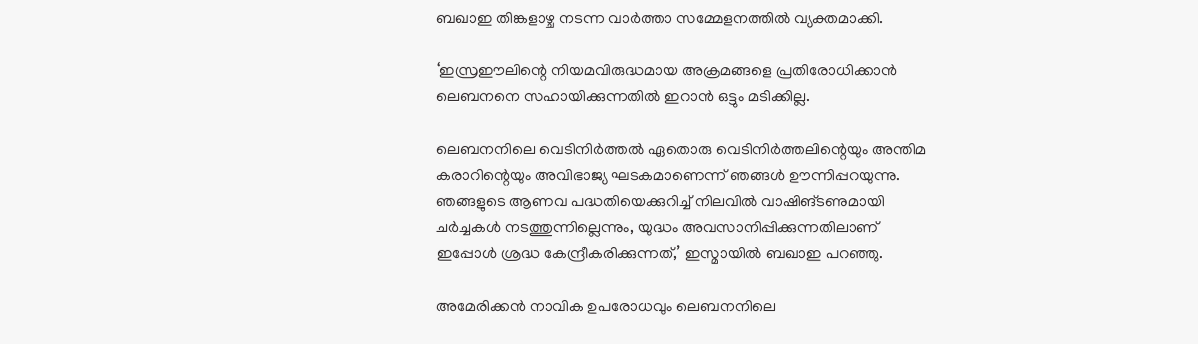ബഖാഇ തിങ്കളാഴ്ച നടന്ന വാര്‍ത്താ സമ്മേളനത്തില്‍ വ്യക്തമാക്കി.

‘ഇസ്രഈലിന്റെ നിയമവിരുദ്ധമായ അക്രമങ്ങളെ പ്രതിരോധിക്കാന്‍ ലെബനനെ സഹായിക്കുന്നതില്‍ ഇറാന്‍ ഒട്ടും മടിക്കില്ല.

ലെബനനിലെ വെടിനിര്‍ത്തല്‍ ഏതൊരു വെടിനിര്‍ത്തലിന്റെയും അന്തിമ കരാറിന്റെയും അവിഭാജ്യ ഘടകമാണെന്ന് ഞങ്ങള്‍ ഊന്നിപ്പറയുന്നു. ഞങ്ങളുടെ ആണവ പദ്ധതിയെക്കുറിച്ച് നിലവില്‍ വാഷിങ്ടണുമായി ചര്‍ച്ചകള്‍ നടത്തുന്നില്ലെന്നും, യുദ്ധം അവസാനിപ്പിക്കുന്നതിലാണ് ഇപ്പോള്‍ ശ്രദ്ധ കേന്ദ്രീകരിക്കുന്നത്,’ ഇസ്മായില്‍ ബഖാഇ പറഞ്ഞു.

അമേരിക്കന്‍ നാവിക ഉപരോധവും ലെബനനിലെ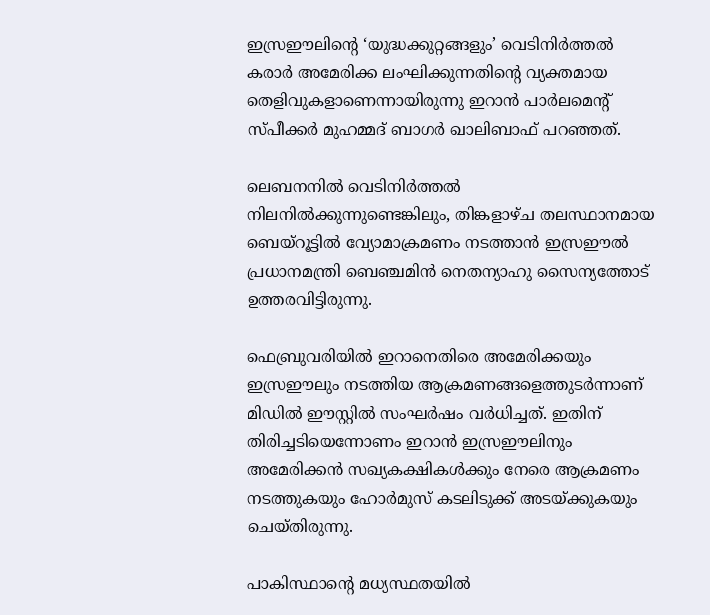ഇസ്രഈലിന്റെ ‘യുദ്ധക്കുറ്റങ്ങളും’ വെടിനിര്‍ത്തല്‍ കരാര്‍ അമേരിക്ക ലംഘിക്കുന്നതിന്റെ വ്യക്തമായ തെളിവുകളാണെന്നായിരുന്നു ഇറാന്‍ പാര്‍ലമെന്റ് സ്പീക്കര്‍ മുഹമ്മദ് ബാഗര്‍ ഖാലിബാഫ് പറഞ്ഞത്.

ലെബനനില്‍ വെടിനിര്‍ത്തല്‍ നിലനില്‍ക്കുന്നുണ്ടെങ്കിലും, തിങ്കളാഴ്ച തലസ്ഥാനമായ ബെയ്‌റൂട്ടില്‍ വ്യോമാക്രമണം നടത്താന്‍ ഇസ്രഈല്‍ പ്രധാനമന്ത്രി ബെഞ്ചമിന്‍ നെതന്യാഹു സൈന്യത്തോട് ഉത്തരവിട്ടിരുന്നു.

ഫെബ്രുവരിയില്‍ ഇറാനെതിരെ അമേരിക്കയും ഇസ്രഈലും നടത്തിയ ആക്രമണങ്ങളെത്തുടര്‍ന്നാണ് മിഡില്‍ ഈസ്റ്റില്‍ സംഘര്‍ഷം വര്‍ധിച്ചത്. ഇതിന് തിരിച്ചടിയെന്നോണം ഇറാന്‍ ഇസ്രഈലിനും അമേരിക്കന്‍ സഖ്യകക്ഷികള്‍ക്കും നേരെ ആക്രമണം നടത്തുകയും ഹോര്‍മുസ് കടലിടുക്ക് അടയ്ക്കുകയും ചെയ്തിരുന്നു.

പാകിസ്ഥാന്റെ മധ്യസ്ഥതയില്‍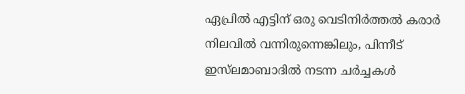ഏപ്രില്‍ എട്ടിന് ഒരു വെടിനിര്‍ത്തല്‍ കരാര്‍ നിലവില്‍ വന്നിരുന്നെങ്കിലും, പിന്നീട് ഇസ്‌ലമാബാദില്‍ നടന്ന ചര്‍ച്ചകള്‍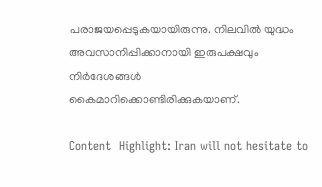പരാജയപ്പെടുകയായിരുന്നു. നിലവില്‍ യുദ്ധം അവസാനിപ്പിക്കാനായി ഇരുപക്ഷവും നിര്‍ദേശങ്ങള്‍ കൈമാറിക്കൊണ്ടിരിക്കുകയാണ്.

Content  Highlight: Iran will not hesitate to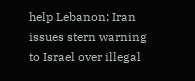help Lebanon; Iran issues stern warning to Israel over illegal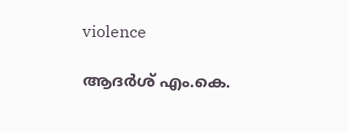violence

ആദര്‍ശ് എം.കെ.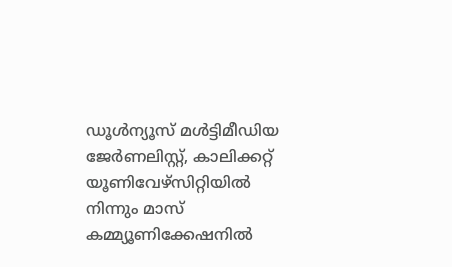ഡൂള്‍ന്യൂസ് മള്‍ട്ടിമീഡിയ ജേര്‍ണലിസ്റ്റ്, കാലിക്കറ്റ് യൂണിവേഴ്സിറ്റിയില്‍ നിന്നും മാസ് കമ്മ്യൂണിക്കേഷനില്‍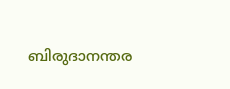ബിരുദാനന്തര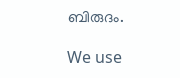ബിരുദം.

We use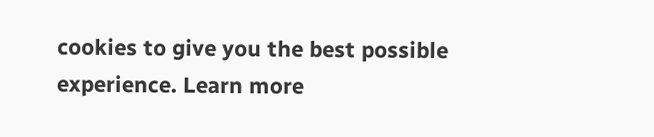cookies to give you the best possible experience. Learn more